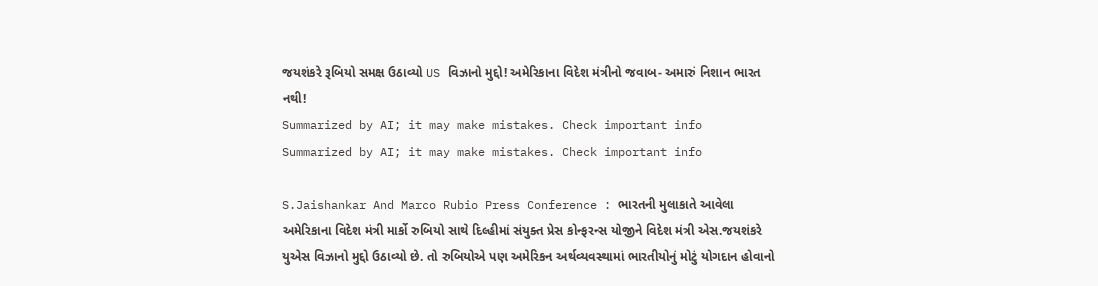જયશંકરે રૂબિયો સમક્ષ ઉઠાવ્યો US વિઝાનો મુદ્દો! અમેરિકાના વિદેશ મંત્રીનો જવાબ- અમારું નિશાન ભારત નથી!
Summarized by AI; it may make mistakes. Check important info
Summarized by AI; it may make mistakes. Check important info

S.Jaishankar And Marco Rubio Press Conference : ભારતની મુલાકાતે આવેલા અમેરિકાના વિદેશ મંત્રી માર્કો રુબિયો સાથે દિલ્હીમાં સંયુક્ત પ્રેસ કોન્ફરન્સ યોજીને વિદેશ મંત્રી એસ.જયશંકરે યુએસ વિઝાનો મુદ્દો ઉઠાવ્યો છે. તો રુબિયોએ પણ અમેરિકન અર્થવ્યવસ્થામાં ભારતીયોનું મોટું યોગદાન હોવાનો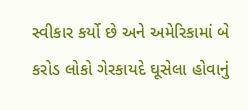સ્વીકાર કર્યો છે અને અમેરિકામાં બે કરોડ લોકો ગેરકાયદે ઘૂસેલા હોવાનું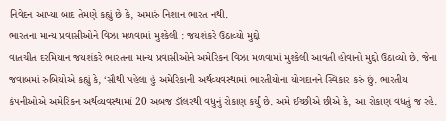નિવેદન આપ્યા બાદ તેમણે કહ્યું છે કે, અમારું નિશાન ભારત નથી.
ભારતના માન્ય પ્રવાસીઓને વિઝા મળવામાં મુશ્કેલી : જયશંકરે ઉઠાવ્યો મુદ્દો
વાતચીત દરમિયાન જયશંકરે ભારતના માન્ય પ્રવાસીઓને અમેરિકન વિઝા મળવામાં મુશ્કેલી આવતી હોવાનો મુદ્દો ઉઠાવ્યો છે. જેના જવાબમાં રુબિયોએ કહ્યું કે, ‘સૌથી પહેલા હું અમેરિકાની અર્થવ્યવસ્થામાં ભારતીયોના યોગદાનને સ્વિકાર કરું છું. ભારતીય કંપનીઓએ અમેરિકન અર્થવ્યવસ્થામાં 20 અબજ ડૉલરથી વધુનું રોકાણ કર્યું છે. અમે ઈચ્છીએ છીએ કે, આ રોકાણ વધતું જ રહે.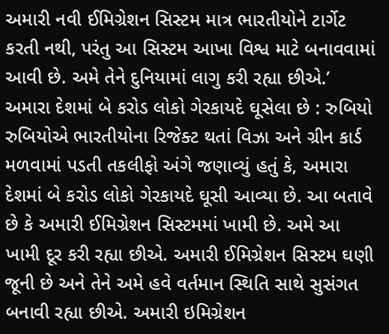અમારી નવી ઈમિગ્રેશન સિસ્ટમ માત્ર ભારતીયોને ટાર્ગેટ કરતી નથી, પરંતુ આ સિસ્ટમ આખા વિશ્વ માટે બનાવવામાં આવી છે. અમે તેને દુનિયામાં લાગુ કરી રહ્યા છીએ.’
અમારા દેશમાં બે કરોડ લોકો ગેરકાયદે ઘૂસેલા છે : રુબિયો
રુબિયોએ ભારતીયોના રિજેક્ટ થતાં વિઝા અને ગ્રીન કાર્ડ મળવામાં પડતી તકલીફો અંગે જણાવ્યું હતું કે, અમારા દેશમાં બે કરોડ લોકો ગેરકાયદે ઘૂસી આવ્યા છે. આ બતાવે છે કે અમારી ઈમિગ્રેશન સિસ્ટમમાં ખામી છે. અમે આ ખામી દૂર કરી રહ્યા છીએ. અમારી ઈમિગ્રેશન સિસ્ટમ ઘણી જૂની છે અને તેને અમે હવે વર્તમાન સ્થિતિ સાથે સુસંગત બનાવી રહ્યા છીએ. અમારી ઇમિગ્રેશન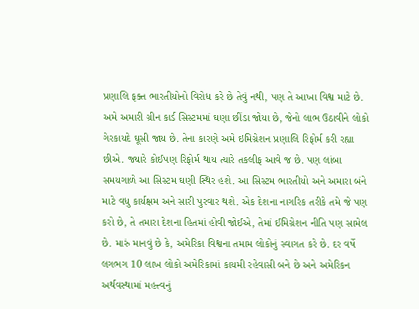પ્રણાલિ ફક્ત ભારતીયોનો વિરોધ કરે છે તેવું નથી, પણ તે આખા વિશ્વ માટે છે. અમે અમારી ગ્રીન કાર્ડ સિસ્ટમમાં ઘણા છીંડા જોયા છે, જેનો લાભ ઉઠાવીને લોકો ગેરકાયદે ઘૂસી જાય છે. તેના કારણે અમે ઇમિગ્રેશન પ્રણાલિ રિફોર્મ કરી રહ્યા છીએ. જ્યારે કોઈપણ રિફોર્મ થાય ત્યારે તકલીફ આવે જ છે. પણ લાંબા સમયગાળે આ સિસ્ટમ ઘણી સ્થિર હશે. આ સિસ્ટમ ભારતીયો અને અમારા બંને માટે વધુ કાર્યક્ષમ અને સારી પુરવાર થશે. એક દેશના નાગરિક તરીકે તમે જે પણ કરો છે, તે તમારા દેશના હિતમાં હોવી જોઈએ, તેમાં ઈમિગ્રેશન નીતિ પણ સામેલ છે. મારું માનવું છે કે, અમેરિકા વિશ્વના તમામ લોકોનું સ્વાગત કરે છે. દર વર્ષે લગભગ 10 લાખ લોકો અમેરિકામાં કાયમી રહેવાસી બને છે અને અમેરિકન અર્થવસ્થામાં મહત્ત્વનું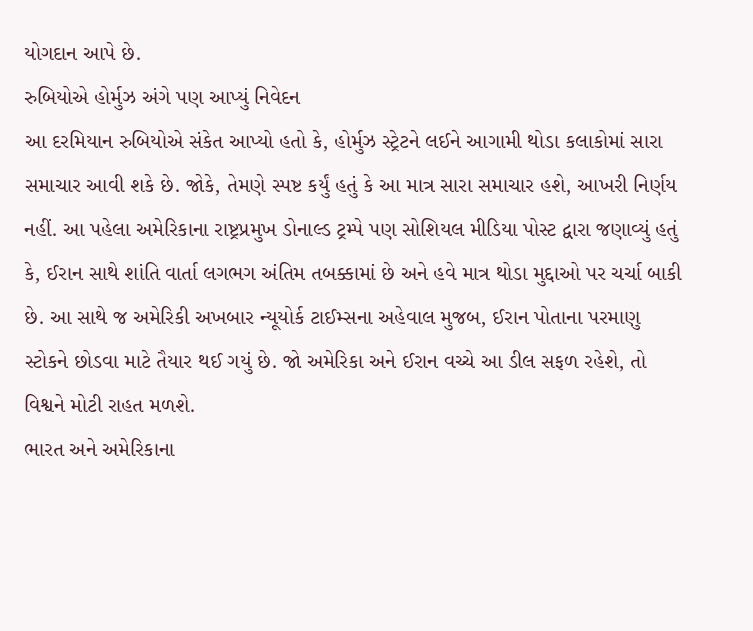યોગદાન આપે છે.
રુબિયોએ હોર્મુઝ અંગે પણ આપ્યું નિવેદન
આ દરમિયાન રુબિયોએ સંકેત આપ્યો હતો કે, હોર્મુઝ સ્ટ્રેટને લઈને આગામી થોડા કલાકોમાં સારા સમાચાર આવી શકે છે. જોકે, તેમણે સ્પષ્ટ કર્યું હતું કે આ માત્ર સારા સમાચાર હશે, આખરી નિર્ણય નહીં. આ પહેલા અમેરિકાના રાષ્ટ્રપ્રમુખ ડોનાલ્ડ ટ્રમ્પે પણ સોશિયલ મીડિયા પોસ્ટ દ્વારા જણાવ્યું હતું કે, ઈરાન સાથે શાંતિ વાર્તા લગભગ અંતિમ તબક્કામાં છે અને હવે માત્ર થોડા મુદ્દાઓ પર ચર્ચા બાકી છે. આ સાથે જ અમેરિકી અખબાર ન્યૂયોર્ક ટાઈમ્સના અહેવાલ મુજબ, ઈરાન પોતાના પરમાણુ સ્ટોકને છોડવા માટે તૈયાર થઈ ગયું છે. જો અમેરિકા અને ઈરાન વચ્ચે આ ડીલ સફળ રહેશે, તો વિશ્વને મોટી રાહત મળશે.
ભારત અને અમેરિકાના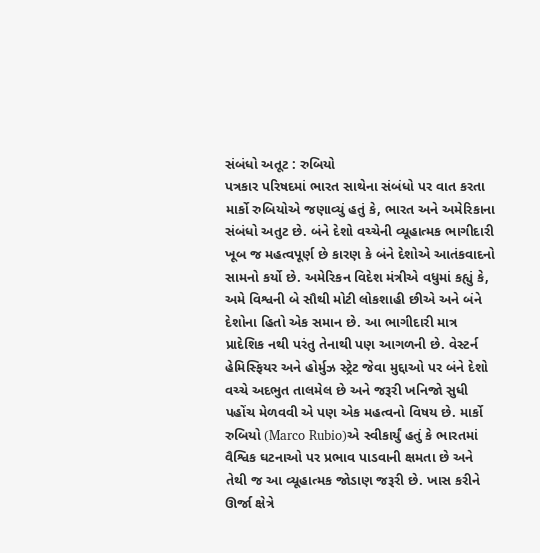સંબંધો અતૂટ : રુબિયો
પત્રકાર પરિષદમાં ભારત સાથેના સંબંધો પર વાત કરતા માર્કો રુબિયોએ જણાવ્યું હતું કે, ભારત અને અમેરિકાના સંબંધો અતુટ છે. બંને દેશો વચ્ચેની વ્યૂહાત્મક ભાગીદારી ખૂબ જ મહત્વપૂર્ણ છે કારણ કે બંને દેશોએ આતંકવાદનો સામનો કર્યો છે. અમેરિકન વિદેશ મંત્રીએ વધુમાં કહ્યું કે, અમે વિશ્વની બે સૌથી મોટી લોકશાહી છીએ અને બંને દેશોના હિતો એક સમાન છે. આ ભાગીદારી માત્ર પ્રાદેશિક નથી પરંતુ તેનાથી પણ આગળની છે. વેસ્ટર્ન હેમિસ્ફિયર અને હોર્મુઝ સ્ટ્રેટ જેવા મુદ્દાઓ પર બંને દેશો વચ્ચે અદભુત તાલમેલ છે અને જરૂરી ખનિજો સુધી પહોંચ મેળવવી એ પણ એક મહત્વનો વિષય છે. માર્કો રુબિયો (Marco Rubio)એ સ્વીકાર્યું હતું કે ભારતમાં વૈશ્વિક ઘટનાઓ પર પ્રભાવ પાડવાની ક્ષમતા છે અને તેથી જ આ વ્યૂહાત્મક જોડાણ જરૂરી છે. ખાસ કરીને ઊર્જા ક્ષેત્રે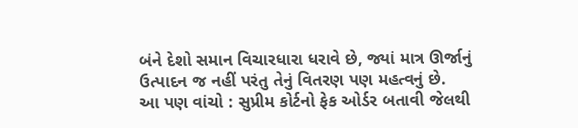બંને દેશો સમાન વિચારધારા ધરાવે છે, જ્યાં માત્ર ઊર્જાનું ઉત્પાદન જ નહીં પરંતુ તેનું વિતરણ પણ મહત્વનું છે.
આ પણ વાંચો : સુપ્રીમ કોર્ટનો ફેક ઓર્ડર બતાવી જેલથી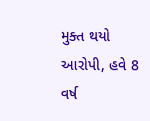મુક્ત થયો આરોપી, હવે 8 વર્ષ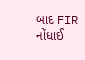બાદ FIR નોંધાઈ